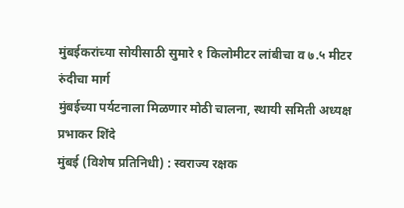मुंबईकरांच्या सोयीसाठी सुमारे १ किलोमीटर लांबीचा व ७.५ मीटर रुंदीचा मार्ग
मुंबईच्या पर्यटनाला मिळणार मोठी चालना, स्थायी समिती अध्यक्ष प्रभाकर शिंदे
मुंबई (विशेष प्रतिनिधी) : स्वराज्य रक्षक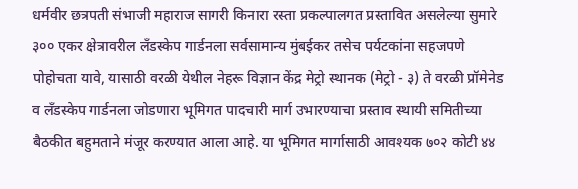धर्मवीर छत्रपती संभाजी महाराज सागरी किनारा रस्ता प्रकल्पालगत प्रस्तावित असलेल्या सुमारे ३०० एकर क्षेत्रावरील लँडस्केप गार्डनला सर्वसामान्य मुंबईकर तसेच पर्यटकांना सहजपणे पोहोचता यावे, यासाठी वरळी येथील नेहरू विज्ञान केंद्र मेट्रो स्थानक (मेट्रो - ३) ते वरळी प्रॉमेनेड व लँडस्केप गार्डनला जोडणारा भूमिगत पादचारी मार्ग उभारण्याचा प्रस्ताव स्थायी समितीच्या बैठकीत बहुमताने मंजूर करण्यात आला आहे. या भूमिगत मार्गासाठी आवश्यक ७०२ कोटी ४४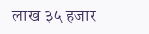लाख ३५ हजार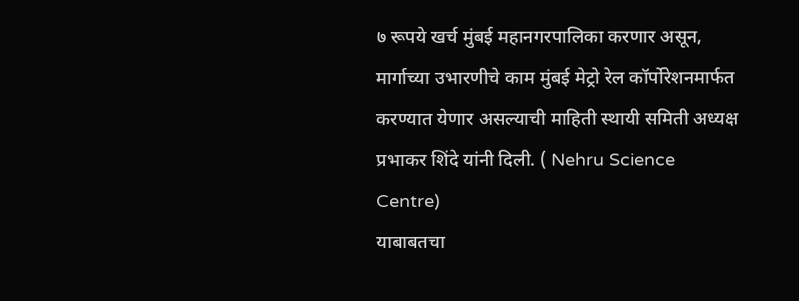७ रूपये खर्च मुंबई महानगरपालिका करणार असून, मार्गाच्या उभारणीचे काम मुंबई मेट्रो रेल कॉर्पोरेशनमार्फत करण्यात येणार असल्याची माहिती स्थायी समिती अध्यक्ष प्रभाकर शिंदे यांनी दिली. ( Nehru Science Centre)
याबाबतचा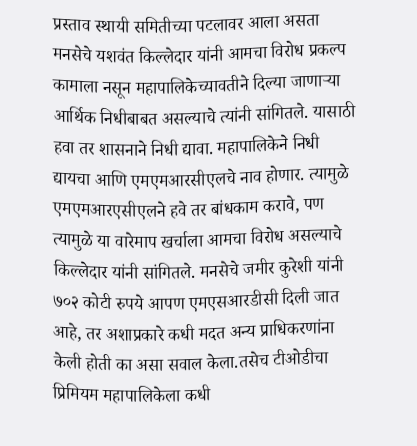प्रस्ताव स्थायी समितीच्या पटलावर आला असता मनसेचे यशवंत किल्लेदार यांनी आमचा विरोध प्रकल्प कामाला नसून महापालिकेच्यावतीने दिल्या जाणाऱ्या आर्थिक निधीबाबत असल्याचे त्यांनी सांगितले. यासाठी हवा तर शासनाने निधी द्यावा. महापालिकेने निधी द्यायचा आणि एमएमआरसीएलचे नाव होणार. त्यामुळे एमएमआरएसीएलने हवे तर बांधकाम करावे, पण त्यामुळे या वारेमाप खर्चाला आमचा विरोध असल्याचे किल्लेदार यांनी सांगितले. मनसेचे जमीर कुरेशी यांनी ७०२ कोटी रुपये आपण एमएसआरडीसी दिली जात आहे, तर अशाप्रकारे कधी मदत अन्य प्राधिकरणांना केली होती का असा सवाल केला.तसेच टीओडीचा प्रिमियम महापालिकेला कधी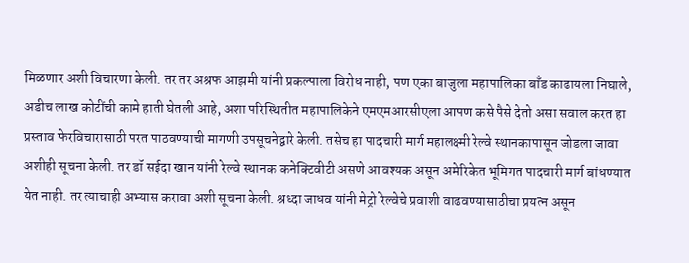मिळणार अशी विचारणा केली. तर तर अश्रफ आझमी यांनी प्रकल्पाला विरोध नाही, पण एका बाजुला महापालिका बाँड काढायला निघाले, अडीच लाख कोटींची कामे हाती घेतली आहे, अशा परिस्थितीत महापालिकेने एमएमआरसीएला आपण कसे पैसे देतो असा सवाल करत हा प्रस्ताव फेरविचारासाठी परत पाठवण्याची मागणी उपसूचनेद्वारे केली. तसेच हा पादचारी मार्ग महालक्ष्मी रेल्वे स्थानकापासून जोडला जावा अशीही सूचना केली. तर डॉ सईदा खान यांनी रेल्वे स्थानक कनेक्टिवीटी असणे आवश्यक असून अमेरिकेत भूमिगत पादचारी मार्ग बांधण्यात येत नाही. तर त्याचाही अभ्यास करावा अशी सूचना केली. श्रध्दा जाधव यांनी मेट्रो रेल्वेचे प्रवाशी वाढवण्यासाठीचा प्रयत्न असून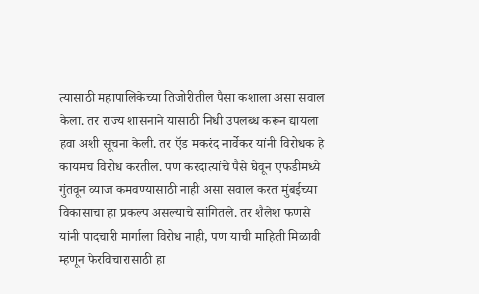त्यासाठी महापालिकेच्या तिजोरीतील पैसा कशाला असा सवाल केला. तर राज्य शासनाने यासाठी निधी उपलब्ध करून द्यायला हवा अशी सूचना केली. तर ऍड मकरंद नार्वेकर यांनी विरोधक हे कायमच विरोध करतील. पण करदात्यांचे पैसे घेवून एफडीमध्ये गुंतवून व्याज कमवण्यासाठी नाही असा सवाल करत मुंबईच्या विकासाचा हा प्रकल्प असल्याचे सांगितले. तर शैलेश फणसे यांनी पादचारी मार्गाला विरोध नाही, पण याची माहिती मिळावी म्हणून फेरविचारासाठी हा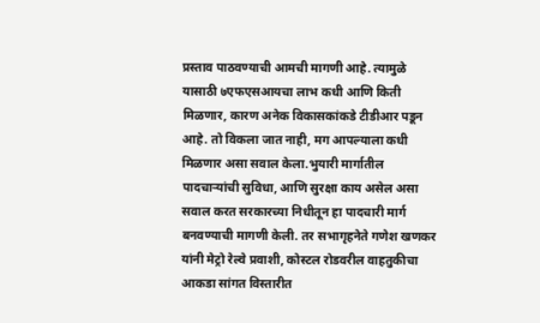प्रस्ताव पाठवण्याची आमची मागणी आहे. त्यामुळे यासाठी ७एफएसआयचा लाभ कधी आणि किती मिळणार, कारण अनेक विकासकांकडे टीडीआर पडून आहे. तो विकला जात नाही, मग आपल्याला कधी मिळणार असा सवाल केला.भुयारी मार्गातील पादचाऱ्यांची सुविधा, आणि सुरक्षा काय असेल असा सवाल करत सरकारच्या निधीतून हा पादचारी मार्ग बनवण्याची मागणी केली. तर सभागृहनेते गणेश खणकर यांनी मेट्रो रेल्वे प्रवाशी, कोस्टल रोडवरील वाहतुकीचा आकडा सांगत विस्तारीत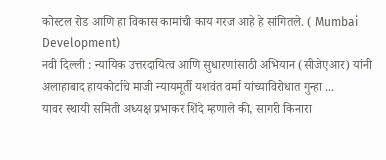कोस्टल रोड आणि हा विकास कामांची काय गरज आहे हे सांगितले. ( Mumbai Development)
नवी दिल्ली : न्यायिक उत्तरदायित्व आणि सुधारणांसाठी अभियान (सीजेएआर) यांनी अलाहाबाद हायकोर्टाचे माजी न्यायमूर्ती यशवंत वर्मा यांच्याविरोधात गुन्हा ...
यावर स्थायी समिती अध्यक्ष प्रभाकर शिंदे म्हणाले की, सागरी किनारा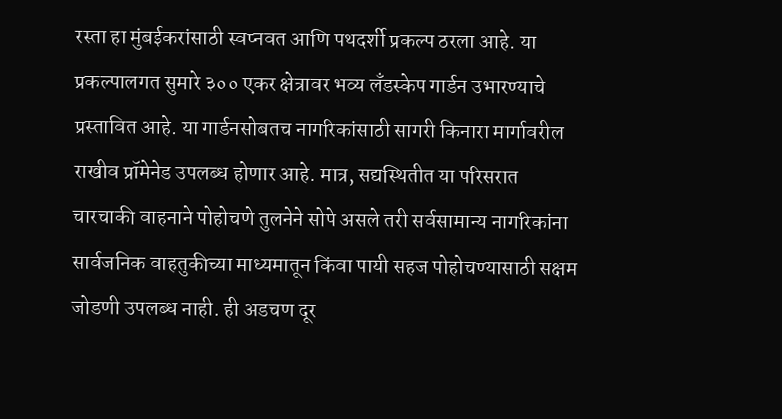रस्ता हा मुंबईकरांसाठी स्वप्नवत आणि पथदर्शी प्रकल्प ठरला आहे. या प्रकल्पालगत सुमारे ३०० एकर क्षेत्रावर भव्य लँडस्केप गार्डन उभारण्याचे प्रस्तावित आहे. या गार्डनसोबतच नागरिकांसाठी सागरी किनारा मार्गावरील राखीव प्रॉमेनेड उपलब्ध होणार आहे. मात्र, सद्यस्थितीत या परिसरात चारचाकी वाहनाने पोहोचणे तुलनेने सोपे असले तरी सर्वसामान्य नागरिकांना सार्वजनिक वाहतुकीच्या माध्यमातून किंवा पायी सहज पोहोचण्यासाठी सक्षम जोडणी उपलब्ध नाही. ही अडचण दूर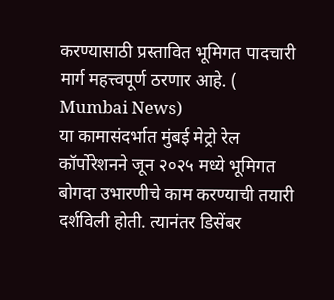करण्यासाठी प्रस्तावित भूमिगत पादचारी मार्ग महत्त्वपूर्ण ठरणार आहे. ( Mumbai News)
या कामासंदर्भात मुंबई मेट्रो रेल कॉर्पोरेशनने जून २०२५ मध्ये भूमिगत बोगदा उभारणीचे काम करण्याची तयारी दर्शविली होती. त्यानंतर डिसेंबर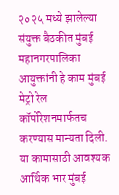२०२५ मध्ये झालेल्या संयुक्त बैठकीत मुंबई महानगरपालिका आयुक्तांनी हे काम मुंबई मेट्रो रेल कॉर्पोरेशनमार्फतच करण्यास मान्यता दिली. या कामासाठी आवश्यक आर्थिक भार मुंबई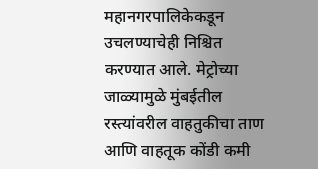महानगरपालिकेकडून उचलण्याचेही निश्चित करण्यात आले. मेट्रोच्या जाळ्यामुळे मुंबईतील रस्त्यांवरील वाहतुकीचा ताण आणि वाहतूक कोंडी कमी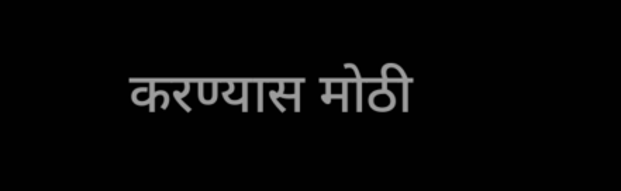करण्यास मोठी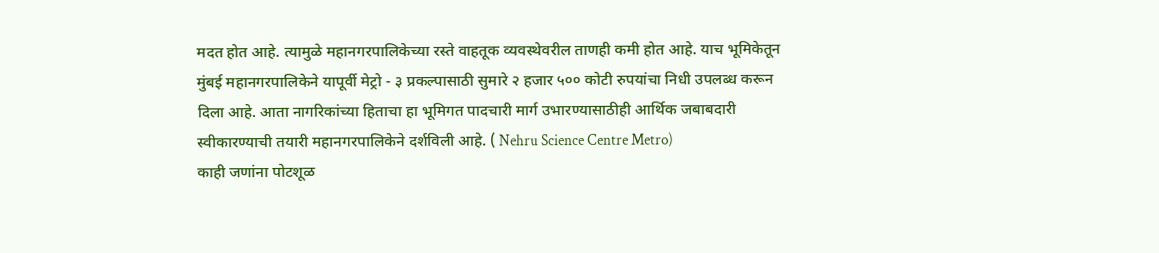मदत होत आहे. त्यामुळे महानगरपालिकेच्या रस्ते वाहतूक व्यवस्थेवरील ताणही कमी होत आहे. याच भूमिकेतून मुंबई महानगरपालिकेने यापूर्वी मेट्रो - ३ प्रकल्पासाठी सुमारे २ हजार ५०० कोटी रुपयांचा निधी उपलब्ध करून दिला आहे. आता नागरिकांच्या हिताचा हा भूमिगत पादचारी मार्ग उभारण्यासाठीही आर्थिक जबाबदारी स्वीकारण्याची तयारी महानगरपालिकेने दर्शविली आहे. ( Nehru Science Centre Metro)
काही जणांना पोटशूळ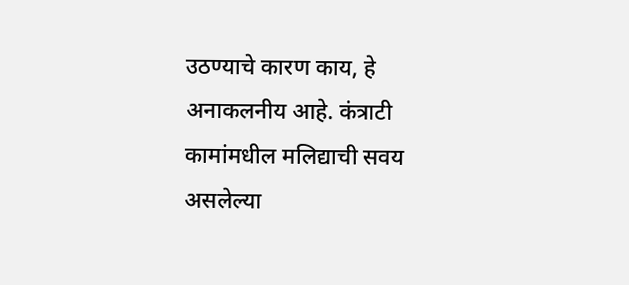उठण्याचे कारण काय, हे अनाकलनीय आहे. कंत्राटी कामांमधील मलिद्याची सवय असलेल्या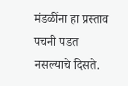मंडळींना हा प्रस्ताव पचनी पडत नसल्याचे दिसते.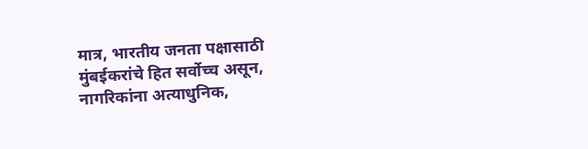मात्र, भारतीय जनता पक्षासाठी मुंबईकरांचे हित सर्वोच्च असून, नागरिकांना अत्याधुनिक,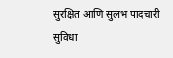सुरक्षित आणि सुलभ पादचारी सुविधा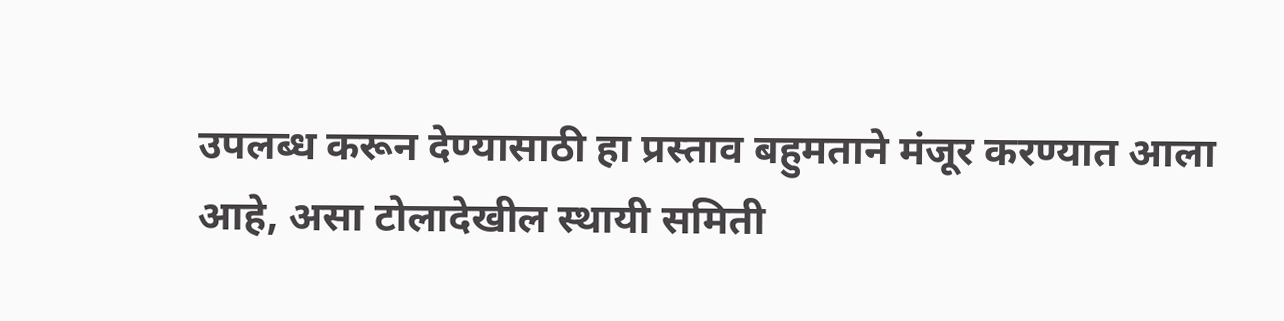उपलब्ध करून देण्यासाठी हा प्रस्ताव बहुमताने मंजूर करण्यात आला आहे, असा टोलादेखील स्थायी समिती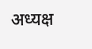अध्यक्ष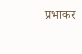प्रभाकर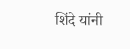शिंदे यांनी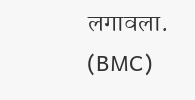लगावला. (BMC)